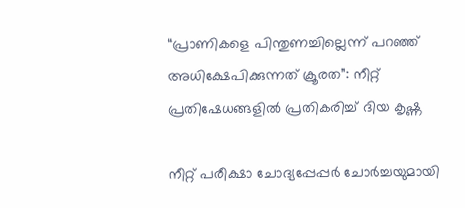“പ്രാണികളെ പിന്തുണച്ചില്ലെന്ന് പറഞ്ഞ് അധിക്ഷേപിക്കുന്നത് ക്രൂരത”: നീറ്റ് പ്രതിഷേധങ്ങളിൽ പ്രതികരിച്ച് ദിയ കൃഷ്ണ

നീറ്റ് പരീക്ഷാ ചോദ്യപ്പേപ്പർ ചോർച്ചയുമായി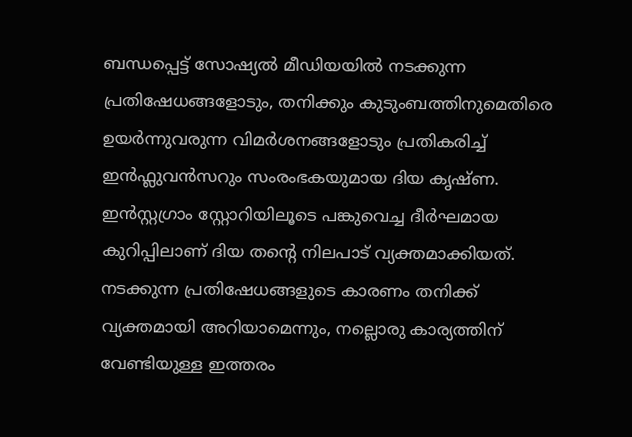ബന്ധപ്പെട്ട് സോഷ്യൽ മീഡിയയിൽ നടക്കുന്ന പ്രതിഷേധങ്ങളോടും, തനിക്കും കുടുംബത്തിനുമെതിരെ ഉയർന്നുവരുന്ന വിമർശനങ്ങളോടും പ്രതികരിച്ച് ഇൻഫ്ലുവൻസറും സംരംഭകയുമായ ദിയ കൃഷ്ണ. ഇൻസ്റ്റഗ്രാം സ്റ്റോറിയിലൂടെ പങ്കുവെച്ച ദീർഘമായ കുറിപ്പിലാണ് ദിയ തന്റെ നിലപാട് വ്യക്തമാക്കിയത്.
നടക്കുന്ന പ്രതിഷേധങ്ങളുടെ കാരണം തനിക്ക് വ്യക്തമായി അറിയാമെന്നും, നല്ലൊരു കാര്യത്തിന് വേണ്ടിയുള്ള ഇത്തരം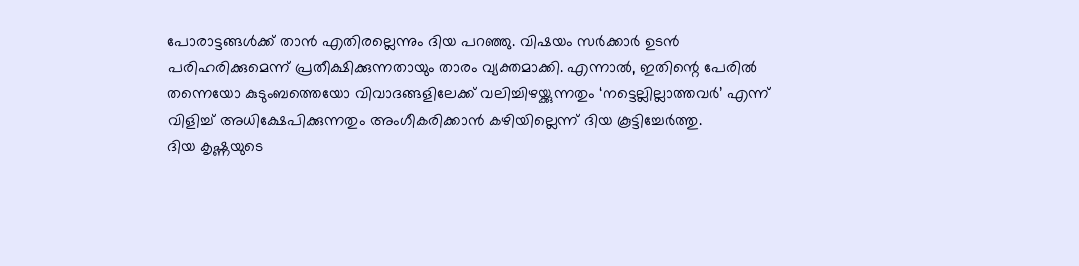പോരാട്ടങ്ങൾക്ക് താൻ എതിരല്ലെന്നും ദിയ പറഞ്ഞു. വിഷയം സർക്കാർ ഉടൻ പരിഹരിക്കുമെന്ന് പ്രതീക്ഷിക്കുന്നതായും താരം വ്യക്തമാക്കി. എന്നാൽ, ഇതിന്റെ പേരിൽ തന്നെയോ കുടുംബത്തെയോ വിവാദങ്ങളിലേക്ക് വലിച്ചിഴയ്ക്കുന്നതും ‘നട്ടെല്ലില്ലാത്തവർ’ എന്ന് വിളിച്ച് അധിക്ഷേപിക്കുന്നതും അംഗീകരിക്കാൻ കഴിയില്ലെന്ന് ദിയ കൂട്ടിച്ചേർത്തു.
ദിയ കൃഷ്ണയുടെ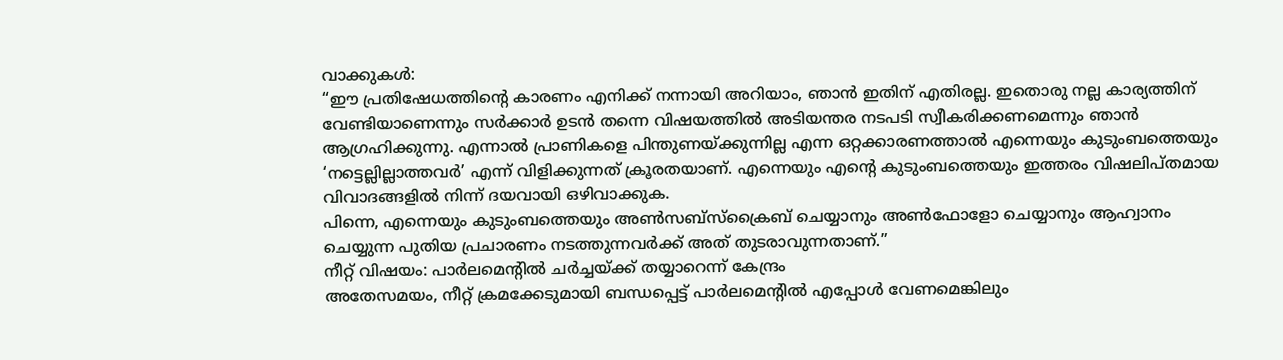വാക്കുകൾ:
“ഈ പ്രതിഷേധത്തിന്റെ കാരണം എനിക്ക് നന്നായി അറിയാം, ഞാൻ ഇതിന് എതിരല്ല. ഇതൊരു നല്ല കാര്യത്തിന് വേണ്ടിയാണെന്നും സർക്കാർ ഉടൻ തന്നെ വിഷയത്തിൽ അടിയന്തര നടപടി സ്വീകരിക്കണമെന്നും ഞാൻ ആഗ്രഹിക്കുന്നു. എന്നാൽ പ്രാണികളെ പിന്തുണയ്ക്കുന്നില്ല എന്ന ഒറ്റക്കാരണത്താൽ എന്നെയും കുടുംബത്തെയും ‘നട്ടെല്ലില്ലാത്തവർ’ എന്ന് വിളിക്കുന്നത് ക്രൂരതയാണ്. എന്നെയും എന്റെ കുടുംബത്തെയും ഇത്തരം വിഷലിപ്തമായ വിവാദങ്ങളിൽ നിന്ന് ദയവായി ഒഴിവാക്കുക.
പിന്നെ, എന്നെയും കുടുംബത്തെയും അൺസബ്സ്ക്രൈബ് ചെയ്യാനും അൺഫോളോ ചെയ്യാനും ആഹ്വാനം ചെയ്യുന്ന പുതിയ പ്രചാരണം നടത്തുന്നവർക്ക് അത് തുടരാവുന്നതാണ്.”
നീറ്റ് വിഷയം: പാർലമെന്റിൽ ചർച്ചയ്ക്ക് തയ്യാറെന്ന് കേന്ദ്രം
അതേസമയം, നീറ്റ് ക്രമക്കേടുമായി ബന്ധപ്പെട്ട് പാർലമെന്റിൽ എപ്പോൾ വേണമെങ്കിലും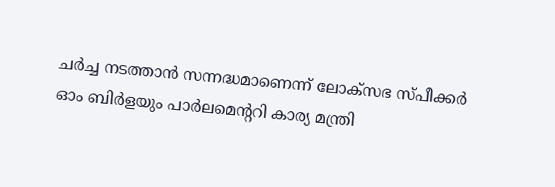ചർച്ച നടത്താൻ സന്നദ്ധമാണെന്ന് ലോക്സഭ സ്പീക്കർ ഓം ബിർളയും പാർലമെന്ററി കാര്യ മന്ത്രി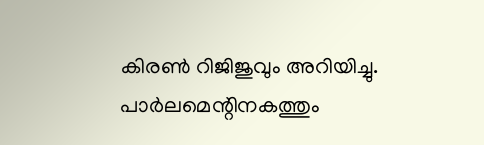കിരൺ റിജിജുവും അറിയിച്ചു. പാർലമെന്റിനകത്തും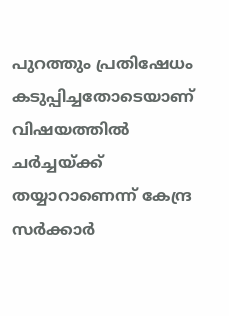പുറത്തും പ്രതിഷേധം കടുപ്പിച്ചതോടെയാണ് വിഷയത്തിൽ ചർച്ചയ്ക്ക് തയ്യാറാണെന്ന് കേന്ദ്ര സർക്കാർ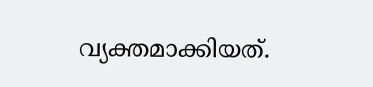വ്യക്തമാക്കിയത്.